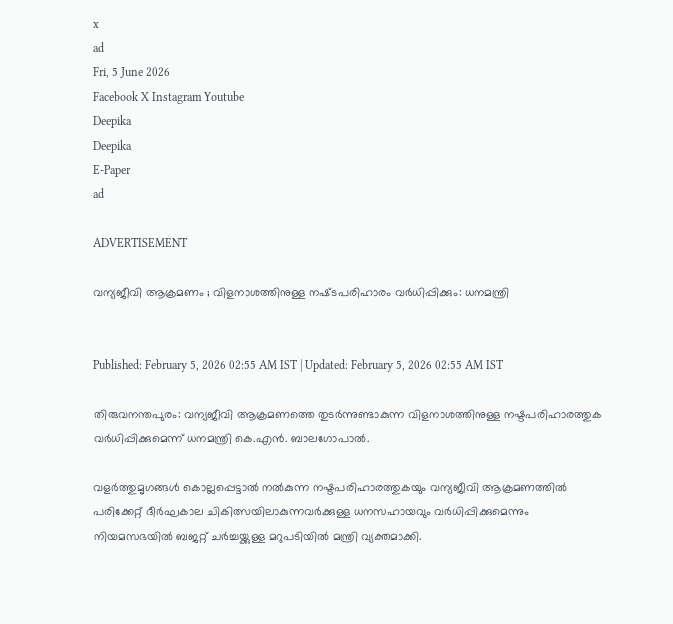x
ad
Fri, 5 June 2026
Facebook X Instagram Youtube
Deepika
Deepika
E-Paper
ad

ADVERTISEMENT

വന്യജീവി ആക്രമണം ; വിളനാശത്തിനുള്ള നഷ്‌ടപരിഹാരം വർധിപ്പിക്കും: ധനമന്ത്രി


Published: February 5, 2026 02:55 AM IST | Updated: February 5, 2026 02:55 AM IST

തിരുവനന്തപുരം: വന്യജീവി ആക്രമണത്തെ തുടർന്നുണ്ടാകുന്ന വിളനാശത്തിനുള്ള നഷ്ടപരിഹാരത്തുക വർധിപ്പിക്കുമെന്ന് ധനമന്ത്രി കെ.എൻ. ബാലഗോപാൽ.

വളർത്തുമൃഗങ്ങൾ കൊല്ലപ്പെട്ടാൽ നൽകുന്ന നഷ്ടപരിഹാരത്തുകയും വന്യജീവി ആക്രമണത്തിൽ പരിക്കേറ്റ് ദീർഘകാല ചികിത്സയിലാകുന്നവർക്കുള്ള ധനസഹായവും വർധിപ്പിക്കുമെന്നും നിയമസഭയിൽ ബജറ്റ് ചർച്ചയ്ക്കുള്ള മറുപടിയിൽ മന്ത്രി വ്യക്തമാക്കി.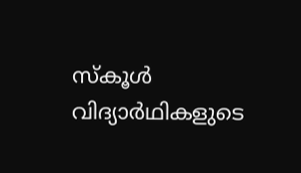സ്കൂൾ വിദ്യാർഥികളുടെ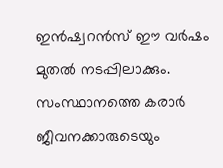ഇൻഷ്വറൻസ് ഈ വർഷം മുതൽ നടപ്പിലാക്കും. സംസ്ഥാനത്തെ കരാർ ജീവനക്കാരുടെയും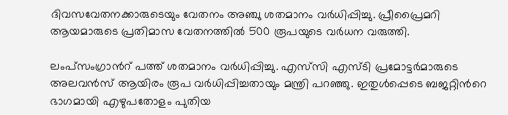ദിവസവേതനക്കാരുടെയും വേതനം അഞ്ചു ശതമാനം വർധിപ്പിച്ചു. പ്രീപ്രൈമറി ആയമാരുടെ പ്രതിമാസ വേതനത്തിൽ 500 രൂപയുടെ വർധന വരുത്തി.

ലംപ്സംഗ്രാന്‍റ് പത്ത് ശതമാനം വർധിപ്പിച്ചു. എസ്‌സി എസ്ടി പ്രമോട്ടർമാരുടെ അലവൻസ് ആയിരം രൂപ വർധിപ്പിച്ചതായും മന്ത്രി പറഞ്ഞു. ഇതുൾപ്പെടെ ബജറ്റിന്‍റെ ഭാഗമായി എഴുപതോളം പുതിയ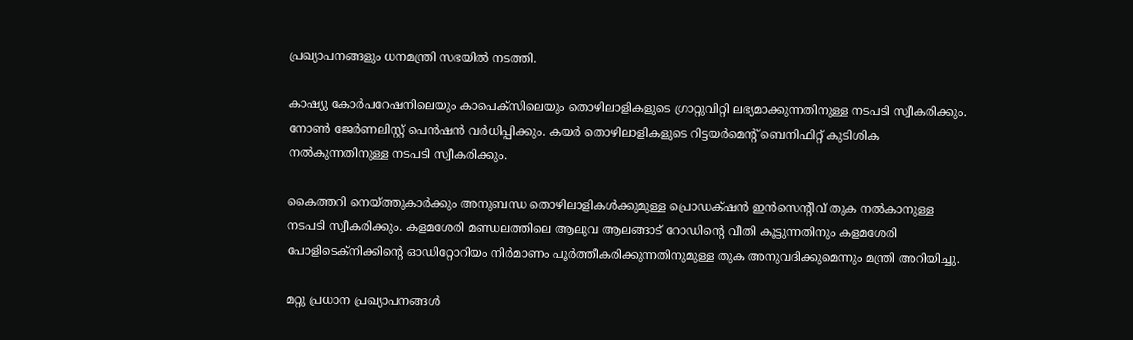പ്രഖ്യാപനങ്ങളും ധനമന്ത്രി സഭയിൽ നടത്തി.

കാഷ്യു കോർപറേഷനിലെയും കാപെക്സിലെയും തൊഴിലാളികളുടെ ഗ്രാറ്റുവിറ്റി ലഭ്യമാക്കുന്നതിനുള്ള നടപടി സ്വീകരിക്കും. നോണ്‍ ജേർണലിസ്റ്റ് പെൻഷൻ വർധിപ്പിക്കും. കയർ തൊഴിലാളികളുടെ റിട്ടയർമെന്‍റ് ബെനിഫിറ്റ് കുടിശിക നൽകുന്നതിനുള്ള നടപടി സ്വീകരിക്കും.

കൈത്തറി നെയ്ത്തുകാർക്കും അനുബന്ധ തൊഴിലാളികൾക്കുമുള്ള പ്രൊഡക്‌ഷൻ ഇൻസെന്‍റീവ് തുക നൽകാനുള്ള നടപടി സ്വീകരിക്കും. കളമശേരി മണ്ഡലത്തിലെ ആലുവ ആലങ്ങാട് റോഡിന്‍റെ വീതി കൂട്ടുന്നതിനും കളമശേരി പോളിടെക്നിക്കിന്‍റെ ഓഡിറ്റോറിയം നിർമാണം പൂർത്തീകരിക്കുന്നതിനുമുള്ള തുക അനുവദിക്കുമെന്നും മന്ത്രി അറിയിച്ചു.

മറ്റു പ്രധാന പ്രഖ്യാപനങ്ങൾ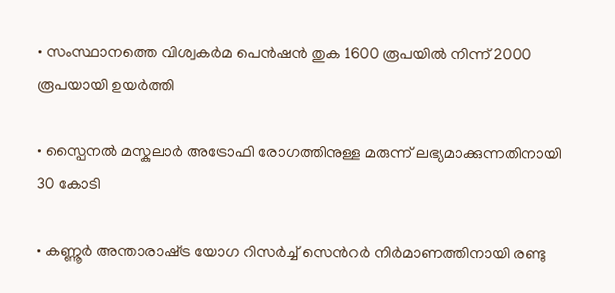• സംസ്ഥാനത്തെ വിശ്വകർമ പെൻഷൻ തുക 1600 രൂപയിൽ നിന്ന് 2000 രൂപയായി ഉയർത്തി

• സ്പൈനൽ മസ്കുലാർ അട്രോഫി രോഗത്തിനുള്ള മരുന്ന് ലഭ്യമാക്കുന്നതിനായി 30 കോടി

• കണ്ണൂർ അന്താരാഷ്‌ട്ര യോഗ റിസർച്ച് സെന്‍റർ നിർമാണത്തിനായി രണ്ടു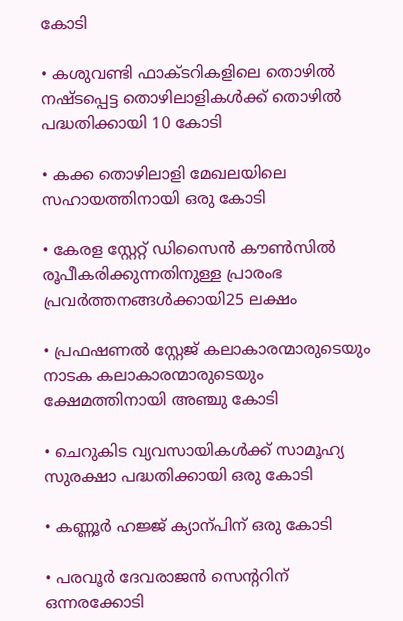കോടി

• കശുവണ്ടി ഫാക്ടറികളിലെ തൊഴിൽ നഷ്ടപ്പെട്ട തൊഴിലാളികൾക്ക് തൊഴിൽ പദ്ധതിക്കായി 10 കോടി

• കക്ക തൊഴിലാളി മേഖലയിലെ സഹായത്തിനായി ഒരു കോടി

• കേരള സ്റ്റേറ്റ് ഡിസൈൻ കൗണ്‍സിൽ രൂപീകരിക്കുന്നതിനുള്ള പ്രാരംഭ പ്രവർത്തനങ്ങൾക്കായി25 ലക്ഷം

• പ്രഫഷണൽ സ്റ്റേജ് കലാകാരന്മാരുടെയും നാടക കലാകാരന്മാരുടെയും ക്ഷേമത്തിനായി അഞ്ചു കോടി

• ചെറുകിട വ്യവസായികൾക്ക് സാമൂഹ്യ സുരക്ഷാ പദ്ധതിക്കായി ഒരു കോടി

• കണ്ണൂർ ഹജ്ജ് ക്യാന്പിന് ഒരു കോടി

• പരവൂർ ദേവരാജൻ സെന്‍ററിന് ഒന്നരക്കോടി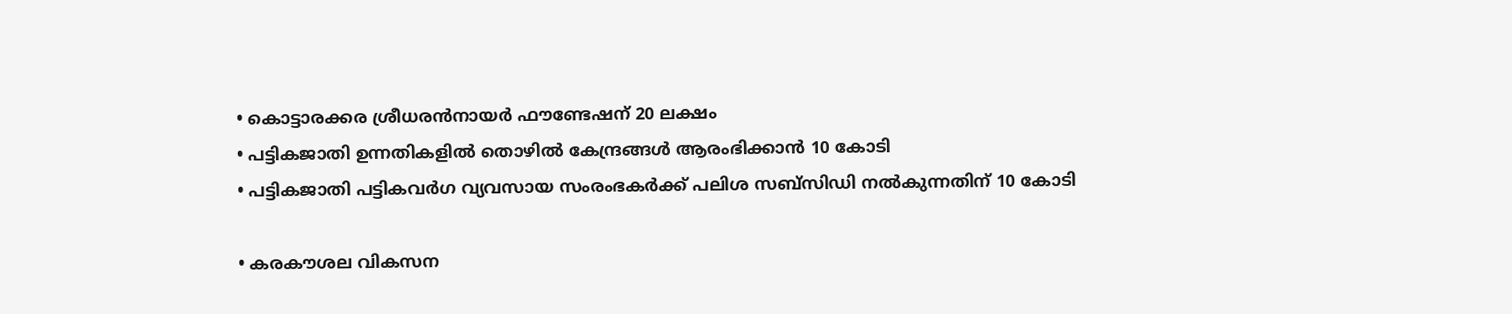• കൊട്ടാരക്കര ശ്രീധരൻനായർ ഫൗണ്ടേഷന് 20 ലക്ഷം
• പട്ടികജാതി ഉന്നതികളിൽ തൊഴിൽ കേന്ദ്രങ്ങൾ ആരംഭിക്കാൻ 10 കോടി
• പട്ടികജാതി പട്ടികവർഗ വ്യവസായ സംരംഭകർക്ക് പലിശ സബ്സിഡി നൽകുന്നതിന് 10 കോടി

• കരകൗശല വികസന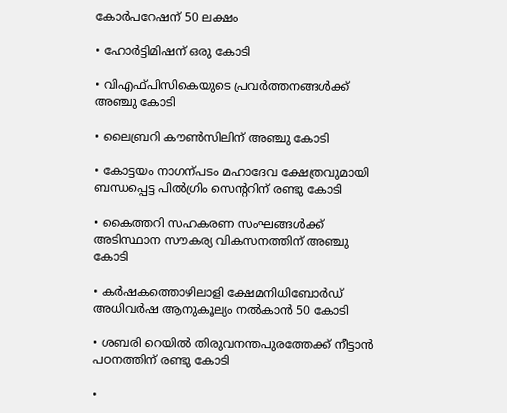കോർപറേഷന് 50 ലക്ഷം

• ഹോർട്ടിമിഷന് ഒരു കോടി

• വിഎഫ്പിസികെയുടെ പ്രവർത്തനങ്ങൾക്ക് അഞ്ചു കോടി

• ലൈബ്രറി കൗണ്‍സിലിന് അഞ്ചു കോടി

• കോട്ടയം നാഗന്പടം മഹാദേവ ക്ഷേത്രവുമായി ബന്ധപ്പെട്ട പിൽഗ്രിം സെന്‍ററിന് രണ്ടു കോടി

• കൈത്തറി സഹകരണ സംഘങ്ങൾക്ക് അടിസ്ഥാന സൗകര്യ വികസനത്തിന് അഞ്ചു കോടി

• കർഷകത്തൊഴിലാളി ക്ഷേമനിധിബോർഡ് അധിവർഷ ആനുകൂല്യം നൽകാൻ 50 കോടി

• ശബരി റെയിൽ തിരുവനന്തപുരത്തേക്ക് നീട്ടാൻ പഠനത്തിന് രണ്ടു കോടി

•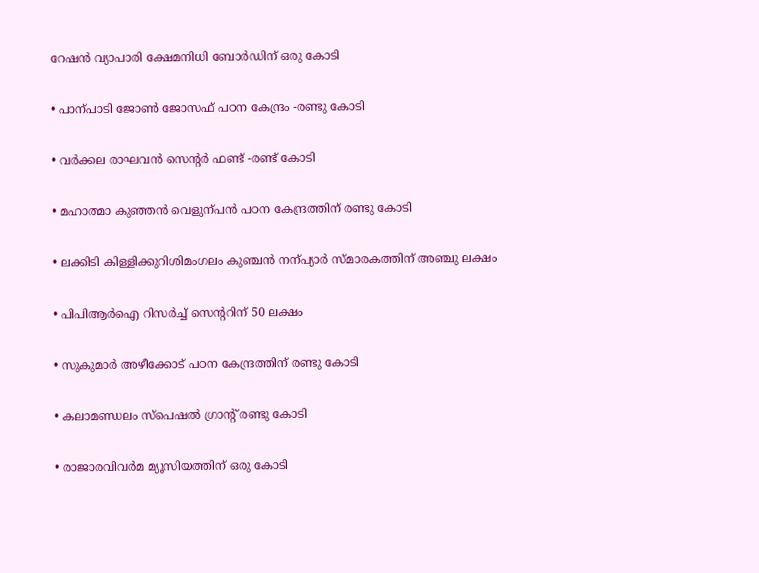റേഷൻ വ്യാപാരി ക്ഷേമനിധി ബോർഡിന് ഒരു കോടി

• പാന്പാടി ജോണ്‍ ജോസഫ് പഠന കേന്ദ്രം -രണ്ടു കോടി

• വർക്കല രാഘവൻ സെന്‍റർ ഫണ്ട് -രണ്ട് കോടി

• മഹാത്മാ കുഞ്ഞൻ വെളുന്പൻ പഠന കേന്ദ്രത്തിന് രണ്ടു കോടി

• ലക്കിടി കിള്ളിക്കുറിശിമംഗലം കുഞ്ചൻ നന്പ്യാർ സ്മാരകത്തിന് അഞ്ചു ലക്ഷം

• പിപിആർഐ റിസർച്ച് സെന്‍ററിന് 50 ലക്ഷം

• സുകുമാർ അഴീക്കോട് പഠന കേന്ദ്രത്തിന് രണ്ടു കോടി

• കലാമണ്ഡലം സ്പെഷൽ ഗ്രാന്‍റ് രണ്ടു കോടി

• രാജാരവിവർമ മ്യൂസിയത്തിന് ഒരു കോടി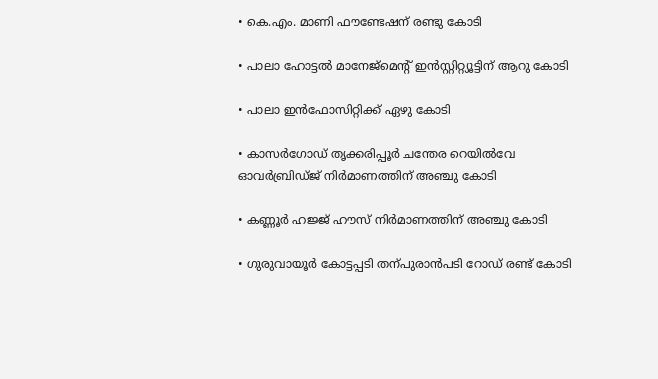• കെ.എം. മാണി ഫൗണ്ടേഷന് രണ്ടു കോടി

• പാലാ ഹോട്ടൽ മാനേജ്മെന്‍റ് ഇൻസ്റ്റിറ്റ്യൂട്ടിന് ആറു കോടി

• പാലാ ഇൻഫോസിറ്റിക്ക് ഏഴു കോടി

• കാസർഗോഡ് തൃക്കരിപ്പൂർ ചന്തേര റെയിൽവേ ഓവർബ്രിഡ്ജ് നിർമാണത്തിന് അഞ്ചു കോടി

• കണ്ണൂർ ഹജ്ജ് ഹൗസ് നിർമാണത്തിന് അഞ്ചു കോടി

• ഗുരുവായൂർ കോട്ടപ്പടി തന്പുരാൻപടി റോഡ് രണ്ട് കോടി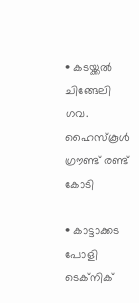• കടയ്ക്കൽ ചിങ്ങേലി ഗവ. ഹൈസ്കൂൾ ഗ്രൗണ്ട് രണ്ട് കോടി

• കാട്ടാക്കട പോളി ടെക്നിക്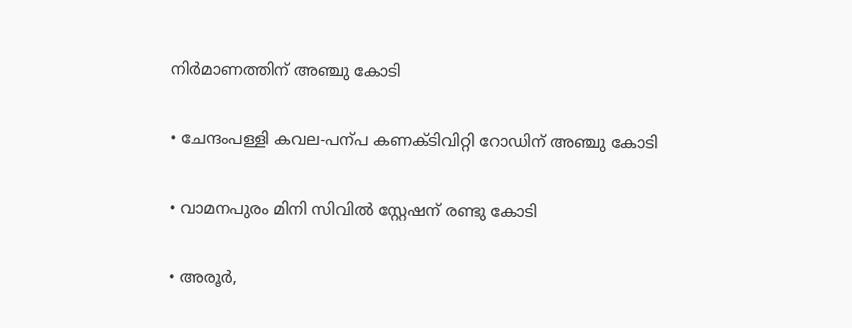നിർമാണത്തിന് അഞ്ചു കോടി

• ചേന്ദംപള്ളി കവല-പന്പ കണക്ടിവിറ്റി റോഡിന് അഞ്ചു കോടി

• വാമനപുരം മിനി സിവിൽ സ്റ്റേഷന് രണ്ടു കോടി

• അരൂർ,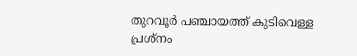തുറവൂർ പഞ്ചായത്ത് കുടിവെള്ള പ്രശ്നം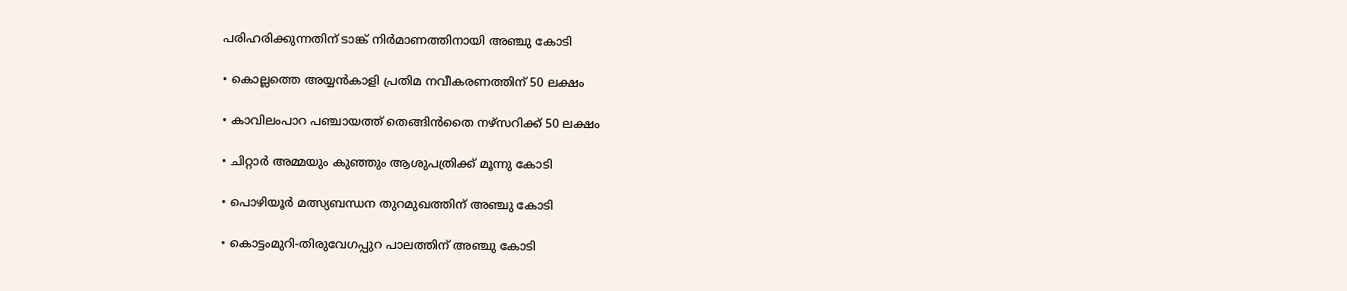പരിഹരിക്കുന്നതിന് ടാങ്ക് നിർമാണത്തിനായി അഞ്ചു കോടി

• കൊല്ലത്തെ അയ്യൻകാളി പ്രതിമ നവീകരണത്തിന് 50 ലക്ഷം

• കാവിലംപാറ പഞ്ചായത്ത് തെങ്ങിൻതൈ നഴ്സറിക്ക് 50 ലക്ഷം

• ചിറ്റാർ അമ്മയും കുഞ്ഞും ആശുപത്രിക്ക് മൂന്നു കോടി

• പൊഴിയൂർ മത്സ്യബന്ധന തുറമുഖത്തിന് അഞ്ചു കോടി

• കൊട്ടംമുറി-തിരുവേഗപ്പുറ പാലത്തിന് അഞ്ചു കോടി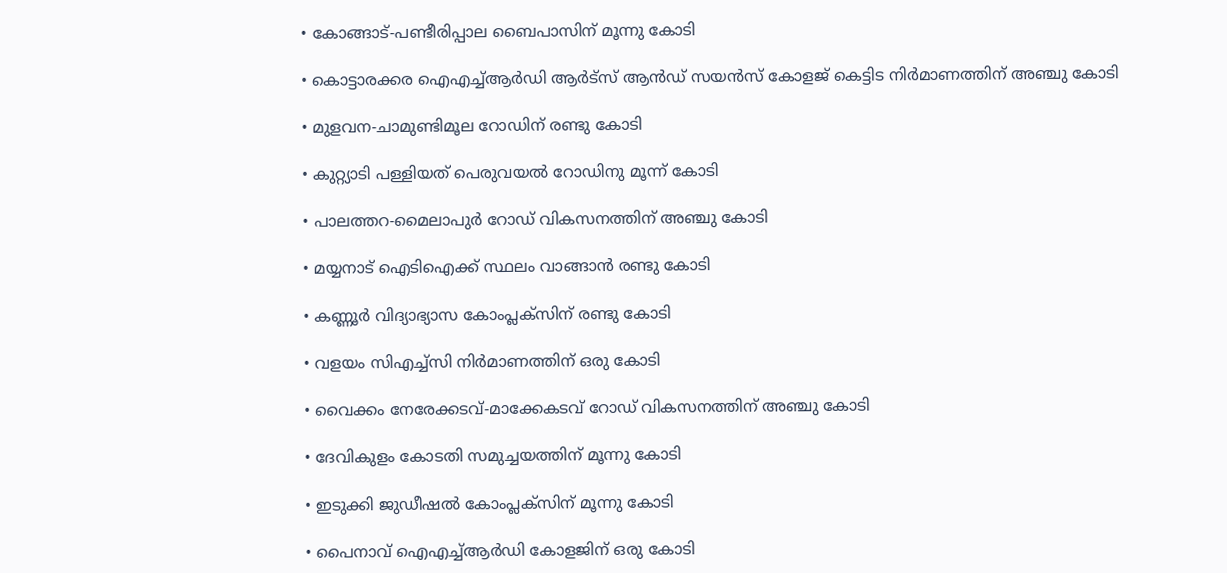• കോങ്ങാട്-പണ്ടീരിപ്പാല ബൈപാസിന് മൂന്നു കോടി

• കൊട്ടാരക്കര ഐഎച്ച്ആർഡി ആർട്സ് ആൻഡ് സയൻസ് കോളജ് കെട്ടിട നിർമാണത്തിന് അഞ്ചു കോടി

• മുളവന-ചാമുണ്ടിമൂല റോഡിന് രണ്ടു കോടി

• കുറ്റ്യാടി പള്ളിയത് പെരുവയൽ റോഡിനു മൂന്ന് കോടി

• പാലത്തറ-മൈലാപുർ റോഡ് വികസനത്തിന് അഞ്ചു കോടി

• മയ്യനാട് ഐടിഐക്ക് സ്ഥലം വാങ്ങാൻ രണ്ടു കോടി

• കണ്ണൂർ വിദ്യാഭ്യാസ കോംപ്ലക്സിന് രണ്ടു കോടി

• വളയം സിഎച്ച്സി നിർമാണത്തിന് ഒരു കോടി

• വൈക്കം നേരേക്കടവ്-മാക്കേകടവ് റോഡ് വികസനത്തിന് അഞ്ചു കോടി

• ദേവികുളം കോടതി സമുച്ചയത്തിന് മൂന്നു കോടി

• ഇടുക്കി ജുഡീഷൽ കോംപ്ലക്സിന് മൂന്നു കോടി

• പൈനാവ് ഐഎച്ച്ആർഡി കോളജിന് ഒരു കോടി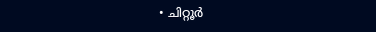• ചിറ്റൂർ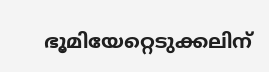ഭൂമിയേറ്റെടുക്കലിന്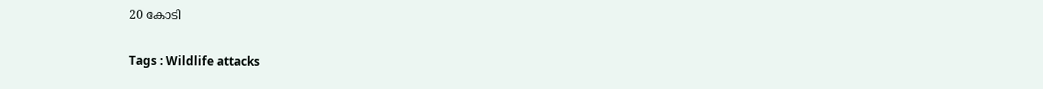20 കോടി

Tags : Wildlife attacks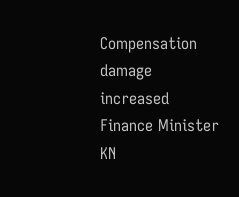Compensation damage increased Finance Minister KN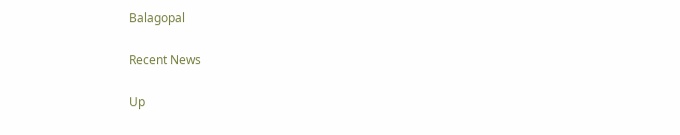Balagopal

Recent News

Up